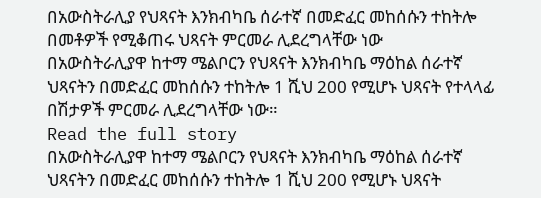በአውስትራሊያ የህጻናት እንክብካቤ ሰራተኛ በመድፈር መከሰሱን ተከትሎ በመቶዎች የሚቆጠሩ ህጻናት ምርመራ ሊደረግላቸው ነው
በአውስትራሊያዋ ከተማ ሜልቦርን የህጻናት እንክብካቤ ማዕከል ሰራተኛ ህጻናትን በመድፈር መከሰሱን ተከትሎ 1 ሺህ 200 የሚሆኑ ህጻናት የተላላፊ በሽታዎች ምርመራ ሊደረግላቸው ነው።
Read the full story
በአውስትራሊያዋ ከተማ ሜልቦርን የህጻናት እንክብካቤ ማዕከል ሰራተኛ ህጻናትን በመድፈር መከሰሱን ተከትሎ 1 ሺህ 200 የሚሆኑ ህጻናት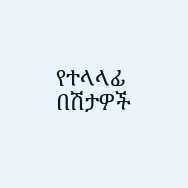የተላላፊ በሽታዎች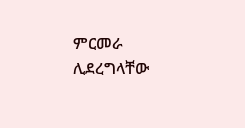ምርመራ ሊደረግላቸው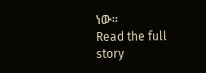ነው።
Read the full story